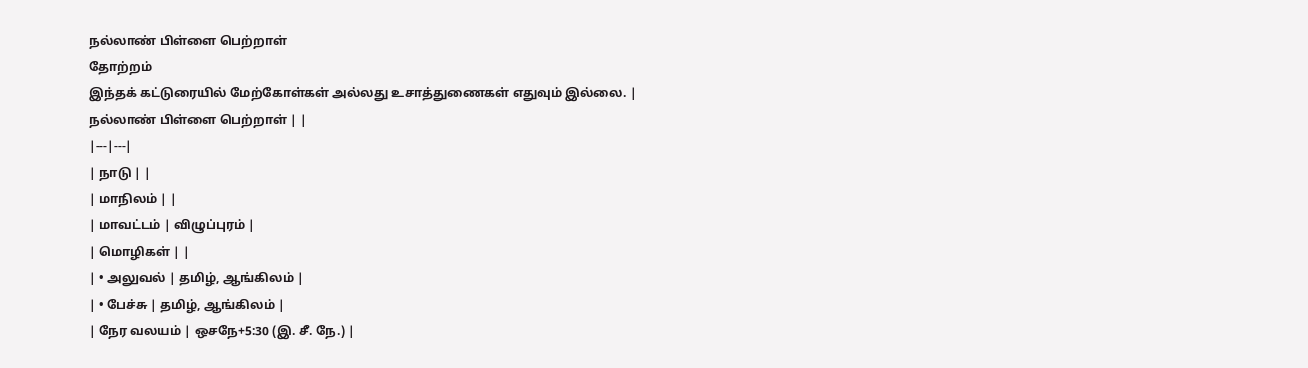நல்லாண் பிள்ளை பெற்றாள்
தோற்றம்
இந்தக் கட்டுரையில் மேற்கோள்கள் அல்லது உசாத்துணைகள் எதுவும் இல்லை. |
நல்லாண் பிள்ளை பெற்றாள் | |
|---|---|
| நாடு | |
| மாநிலம் | |
| மாவட்டம் | விழுப்புரம் |
| மொழிகள் | |
| • அலுவல் | தமிழ், ஆங்கிலம் |
| • பேச்சு | தமிழ், ஆங்கிலம் |
| நேர வலயம் | ஒசநே+5:30 (இ. சீ. நே.) |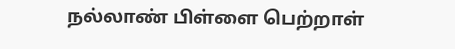நல்லாண் பிள்ளை பெற்றாள்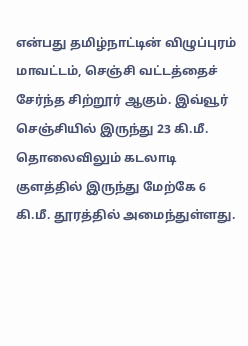என்பது தமிழ்நாட்டின் விழுப்புரம் மாவட்டம், செஞ்சி வட்டத்தைச் சேர்ந்த சிற்றூர் ஆகும். இவ்வூர் செஞ்சியில் இருந்து 23 கி.மீ. தொலைவிலும் கடலாடி குளத்தில் இருந்து மேற்கே 6 கி.மீ. தூரத்தில் அமைந்துள்ளது.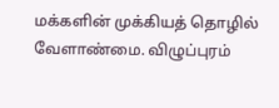மக்களின் முக்கியத் தொழில் வேளாண்மை. விழுப்புரம்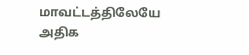மாவட்டத்திலேயே அதிக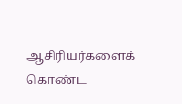ஆசிரியர்களைக் கொண்ட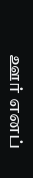ஊர் எனப்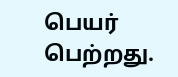பெயர் பெற்றது.